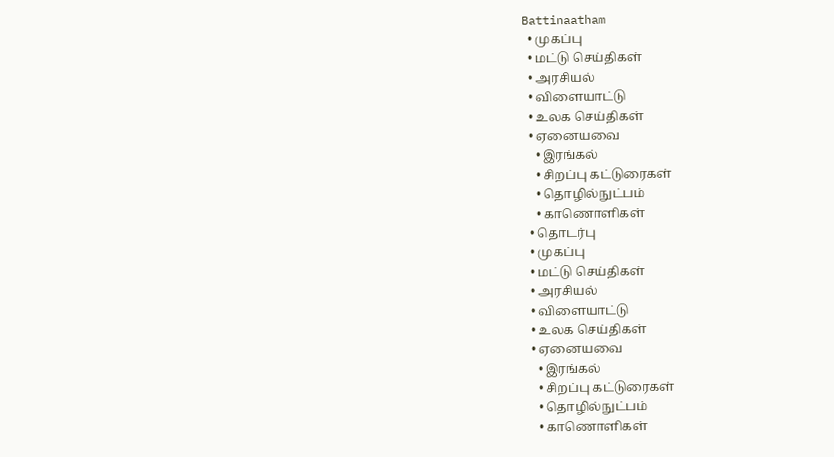Battinaatham
  • முகப்பு
  • மட்டு செய்திகள்
  • அரசியல்
  • விளையாட்டு
  • உலக செய்திகள்
  • ஏனையவை
    • இரங்கல்
    • சிறப்பு கட்டுரைகள்
    • தொழில்நுட்பம்
    • காணொளிகள்
  • தொடர்பு
  • முகப்பு
  • மட்டு செய்திகள்
  • அரசியல்
  • விளையாட்டு
  • உலக செய்திகள்
  • ஏனையவை
    • இரங்கல்
    • சிறப்பு கட்டுரைகள்
    • தொழில்நுட்பம்
    • காணொளிகள்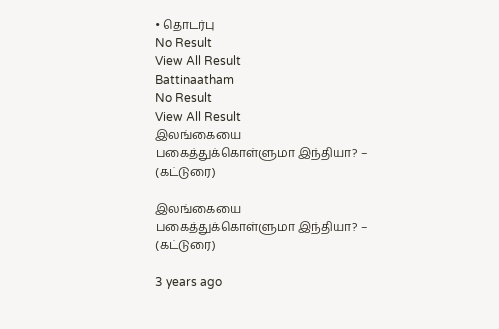• தொடர்பு
No Result
View All Result
Battinaatham
No Result
View All Result
இலங்கையை பகைத்துக்கொள்ளுமா இந்தியா? – (கட்டுரை)

இலங்கையை பகைத்துக்கொள்ளுமா இந்தியா? – (கட்டுரை)

3 years ago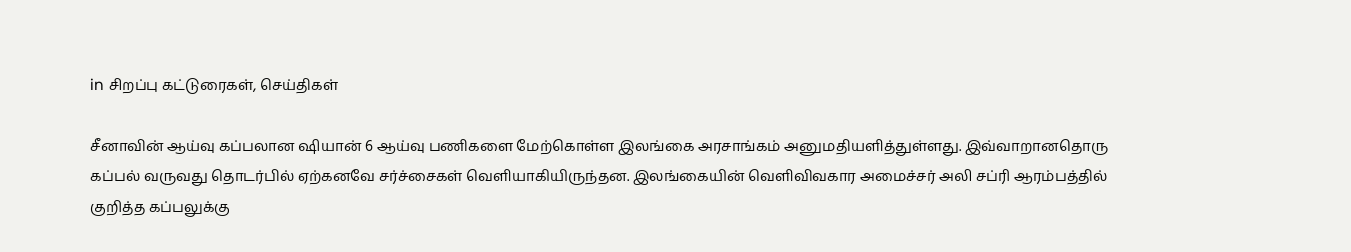in சிறப்பு கட்டுரைகள், செய்திகள்

சீனாவின் ஆய்வு கப்பலான ஷியான் 6 ஆய்வு பணிகளை மேற்கொள்ள இலங்கை அரசாங்கம் அனுமதியளித்துள்ளது. இவ்வாறானதொரு கப்பல் வருவது தொடர்பில் ஏற்கனவே சர்ச்சைகள் வெளியாகியிருந்தன. இலங்கையின் வெளிவிவகார அமைச்சர் அலி சப்ரி ஆரம்பத்தில் குறித்த கப்பலுக்கு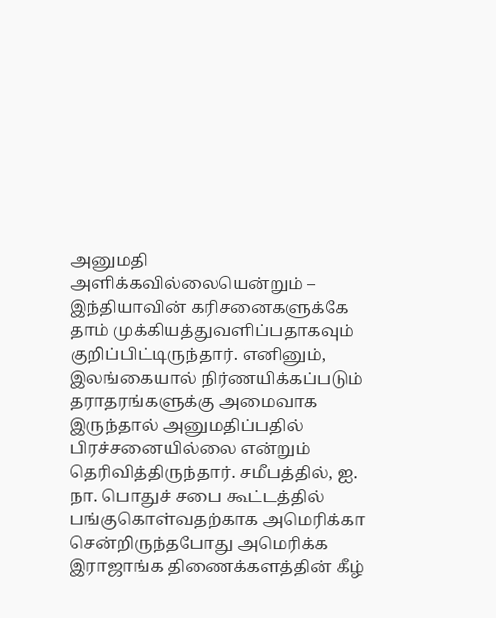அனுமதி அளிக்கவில்லையென்றும் – இந்தியாவின் கரிசனைகளுக்கே தாம் முக்கியத்துவளிப்பதாகவும் குறிப்பிட்டிருந்தார். எனினும், இலங்கையால் நிர்ணயிக்கப்படும் தராதரங்களுக்கு அமைவாக இருந்தால் அனுமதிப்பதில் பிரச்சனையில்லை என்றும் தெரிவித்திருந்தார். சமீபத்தில், ஐ. நா. பொதுச் சபை கூட்டத்தில் பங்குகொள்வதற்காக அமெரிக்கா சென்றிருந்தபோது அமெரிக்க இராஜாங்க திணைக்களத்தின் கீழ்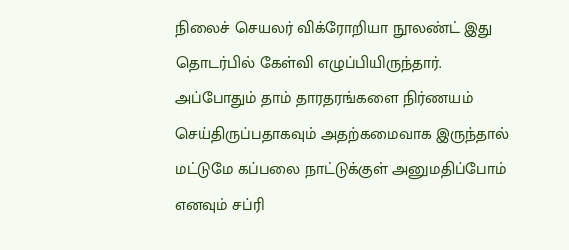நிலைச் செயலர் விக்ரோறியா நூலண்ட் இது தொடர்பில் கேள்வி எழுப்பியிருந்தார். அப்போதும் தாம் தாரதரங்களை நிர்ணயம் செய்திருப்பதாகவும் அதற்கமைவாக இருந்தால் மட்டுமே கப்பலை நாட்டுக்குள் அனுமதிப்போம் எனவும் சப்ரி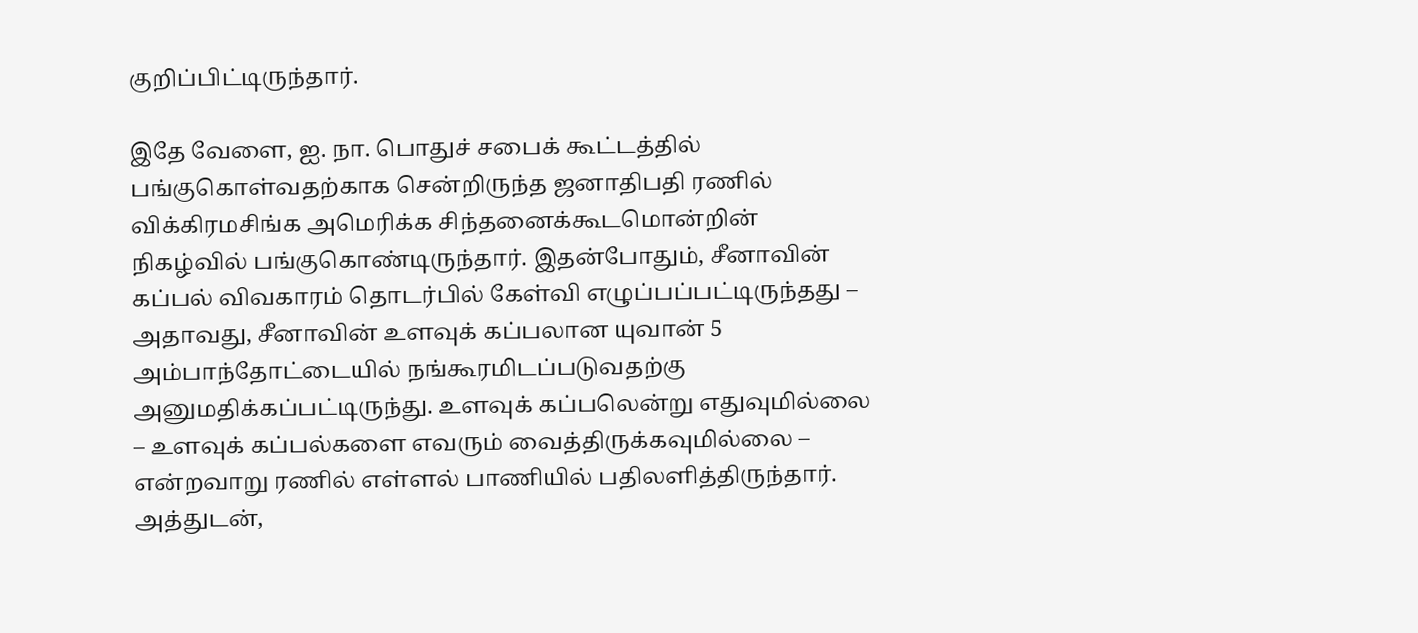குறிப்பிட்டிருந்தார்.

இதே வேளை, ஐ. நா. பொதுச் சபைக் கூட்டத்தில் பங்குகொள்வதற்காக சென்றிருந்த ஜனாதிபதி ரணில் விக்கிரமசிங்க அமெரிக்க சிந்தனைக்கூடமொன்றின் நிகழ்வில் பங்குகொண்டிருந்தார். இதன்போதும், சீனாவின் கப்பல் விவகாரம் தொடர்பில் கேள்வி எழுப்பப்பட்டிருந்தது – அதாவது, சீனாவின் உளவுக் கப்பலான யுவான் 5 அம்பாந்தோட்டையில் நங்கூரமிடப்படுவதற்கு அனுமதிக்கப்பட்டிருந்து. உளவுக் கப்பலென்று எதுவுமில்லை – உளவுக் கப்பல்களை எவரும் வைத்திருக்கவுமில்லை – என்றவாறு ரணில் எள்ளல் பாணியில் பதிலளித்திருந்தார். அத்துடன்,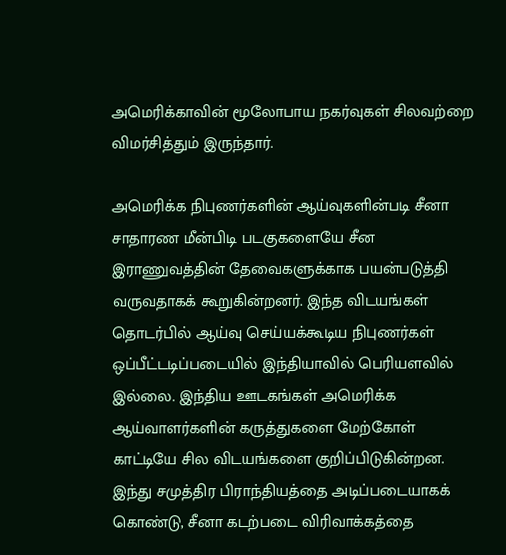அமெரிக்காவின் மூலோபாய நகர்வுகள் சிலவற்றை விமர்சித்தும் இருந்தார்.

அமெரிக்க நிபுணர்களின் ஆய்வுகளின்படி சீனா சாதாரண மீன்பிடி படகுகளையே சீன இராணுவத்தின் தேவைகளுக்காக பயன்படுத்தி வருவதாகக் கூறுகின்றனர். இந்த விடயங்கள் தொடர்பில் ஆய்வு செய்யக்கூடிய நிபுணர்கள் ஒப்பீட்டடிப்படையில் இந்தியாவில் பெரியளவில் இல்லை. இந்திய ஊடகங்கள் அமெரிக்க ஆய்வாளர்களின் கருத்துகளை மேற்கோள் காட்டியே சில விடயங்களை குறிப்பிடுகின்றன. இந்து சமுத்திர பிராந்தியத்தை அடிப்படையாகக் கொண்டு, சீனா கடற்படை விரிவாக்கத்தை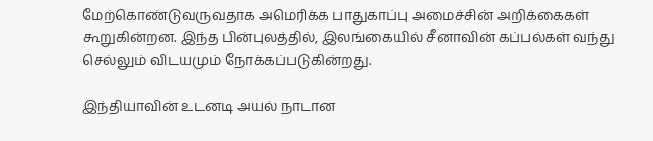மேற்கொண்டுவருவதாக அமெரிக்க பாதுகாப்பு அமைச்சின் அறிக்கைகள் கூறுகின்றன. இந்த பின்புலத்தில், இலங்கையில் சீனாவின் கப்பல்கள் வந்து செல்லும் விடயமும் நோக்கப்படுகின்றது.

இந்தியாவின் உடனடி அயல் நாடான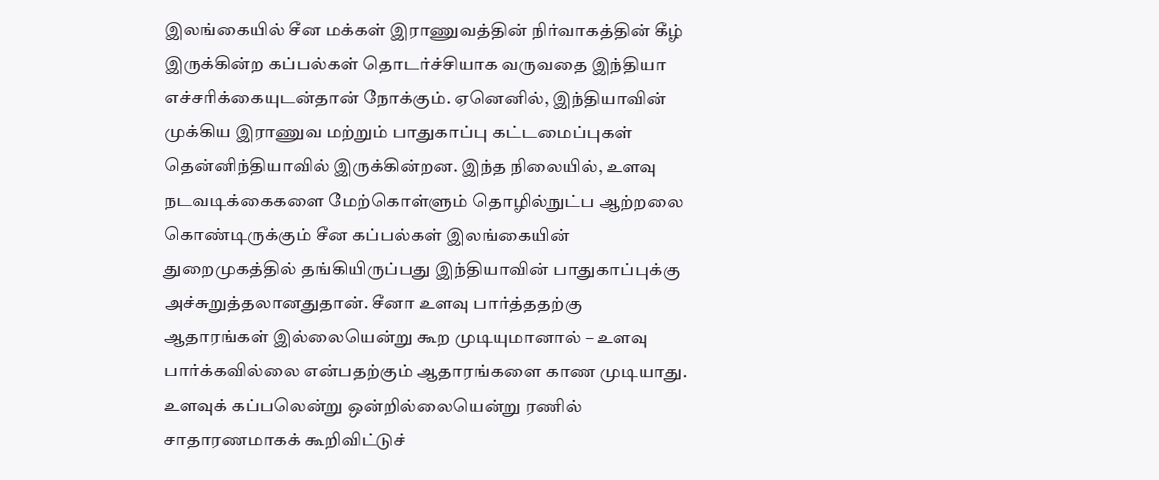இலங்கையில் சீன மக்கள் இராணுவத்தின் நிர்வாகத்தின் கீழ் இருக்கின்ற கப்பல்கள் தொடர்ச்சியாக வருவதை இந்தியா எச்சரிக்கையுடன்தான் நோக்கும். ஏனெனில், இந்தியாவின் முக்கிய இராணுவ மற்றும் பாதுகாப்பு கட்டமைப்புகள் தென்னிந்தியாவில் இருக்கின்றன. இந்த நிலையில், உளவு நடவடிக்கைகளை மேற்கொள்ளும் தொழில்நுட்ப ஆற்றலை கொண்டிருக்கும் சீன கப்பல்கள் இலங்கையின் துறைமுகத்தில் தங்கியிருப்பது இந்தியாவின் பாதுகாப்புக்கு அச்சுறுத்தலானதுதான். சீனா உளவு பார்த்ததற்கு ஆதாரங்கள் இல்லையென்று கூற முடியுமானால் – உளவு பார்க்கவில்லை என்பதற்கும் ஆதாரங்களை காண முடியாது. உளவுக் கப்பலென்று ஒன்றில்லையென்று ரணில் சாதாரணமாகக் கூறிவிட்டுச்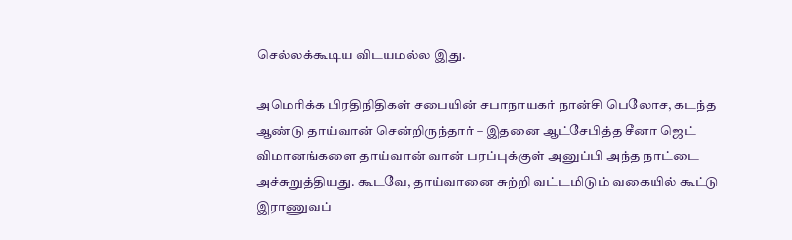செல்லக்கூடிய விடயமல்ல இது.

அமெரிக்க பிரதிநிதிகள் சபையின் சபாநாயகர் நான்சி பெலோச, கடந்த ஆண்டு தாய்வான் சென்றிருந்தார் – இதனை ஆட்சேபித்த சீனா ஜெட் விமானங்களை தாய்வான் வான் பரப்புக்குள் அனுப்பி அந்த நாட்டை அச்சுறுத்தியது. கூடவே, தாய்வானை சுற்றி வட்டமிடும் வகையில் கூட்டு இராணுவப்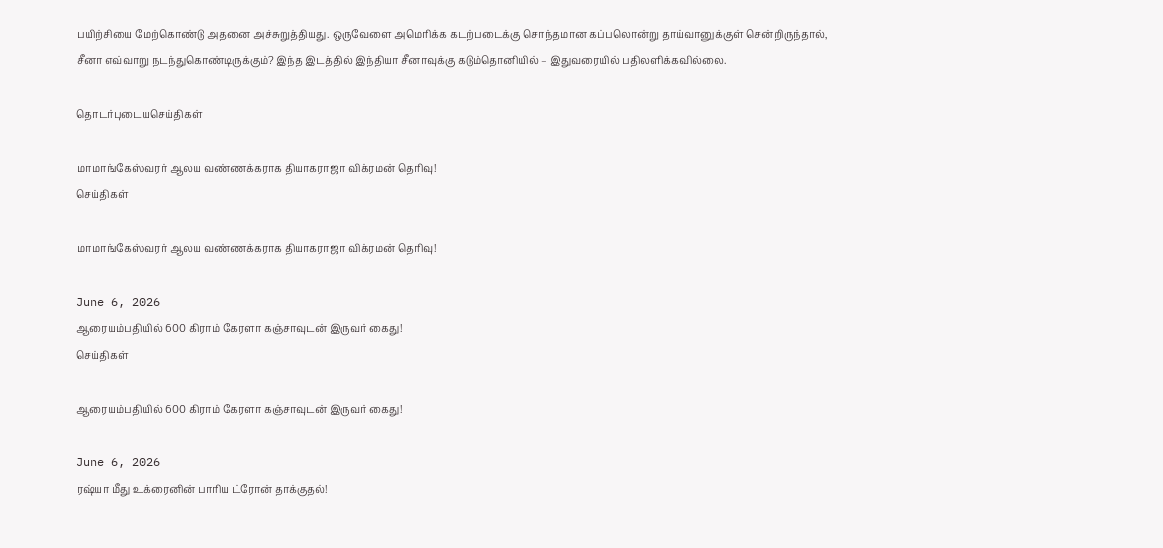பயிற்சியை மேற்கொண்டு அதனை அச்சுறுத்தியது. ஒருவேளை அமெரிக்க கடற்படைக்கு சொந்தமான கப்பலொன்று தாய்வானுக்குள் சென்றிருந்தால், சீனா எவ்வாறு நடந்துகொண்டிருக்கும்? இந்த இடத்தில் இந்தியா சீனாவுக்கு கடும்தொனியில் – இதுவரையில் பதிலளிக்கவில்லை.

தொடர்புடையசெய்திகள்

மாமாங்கேஸ்வரர் ஆலய வண்ணக்கராக தியாகராஜா விக்ரமன் தெரிவு!
செய்திகள்

மாமாங்கேஸ்வரர் ஆலய வண்ணக்கராக தியாகராஜா விக்ரமன் தெரிவு!

June 6, 2026
ஆரையம்பதியில் 600 கிராம் கேரளா கஞ்சாவுடன் இருவர் கைது!
செய்திகள்

ஆரையம்பதியில் 600 கிராம் கேரளா கஞ்சாவுடன் இருவர் கைது!

June 6, 2026
ரஷ்யா மீது உக்ரைனின் பாரிய ட்ரோன் தாக்குதல்!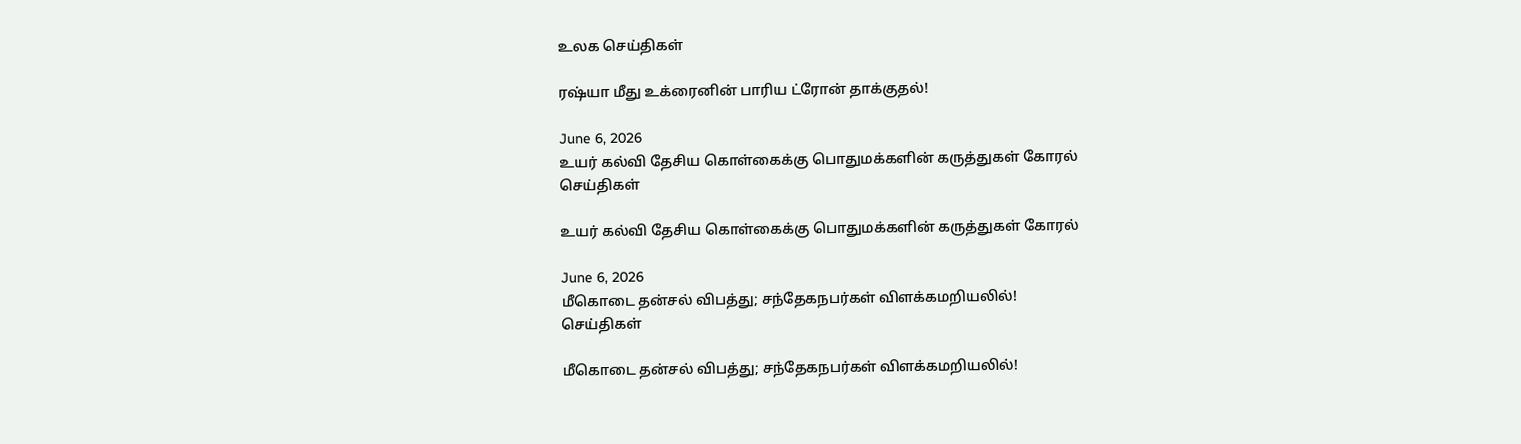உலக செய்திகள்

ரஷ்யா மீது உக்ரைனின் பாரிய ட்ரோன் தாக்குதல்!

June 6, 2026
உயர் கல்வி தேசிய கொள்கைக்கு பொதுமக்களின் கருத்துகள் கோரல்
செய்திகள்

உயர் கல்வி தேசிய கொள்கைக்கு பொதுமக்களின் கருத்துகள் கோரல்

June 6, 2026
மீகொடை தன்சல் விபத்து; சந்தேகநபர்கள் விளக்கமறியலில்!
செய்திகள்

மீகொடை தன்சல் விபத்து; சந்தேகநபர்கள் விளக்கமறியலில்!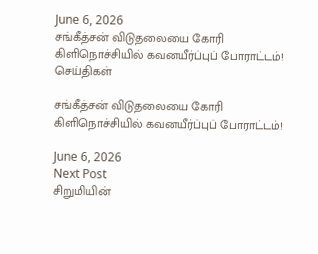June 6, 2026
சங்கீத்சன் விடுதலையை கோரி கிளிநொச்சியில் கவனயீர்ப்புப் போராட்டம்!
செய்திகள்

சங்கீத்சன் விடுதலையை கோரி கிளிநொச்சியில் கவனயீர்ப்புப் போராட்டம்!

June 6, 2026
Next Post
சிறுமியின்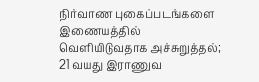நிர்வாண புகைப்படங்களை இணையத்தில் வெளியிடுவதாக அச்சுறுத்தல்; 21 வயது இராணுவ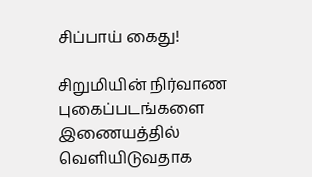சிப்பாய் கைது!

சிறுமியின் நிர்வாண புகைப்படங்களை இணையத்தில் வெளியிடுவதாக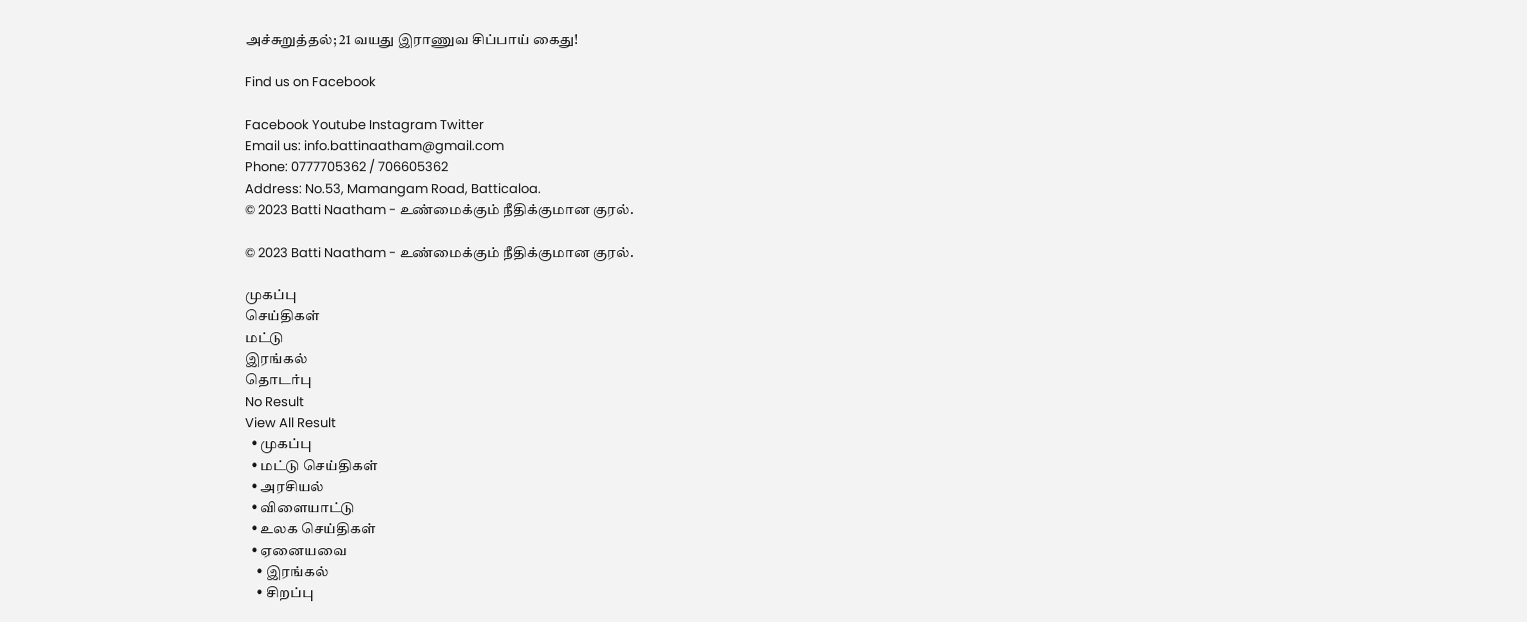அச்சுறுத்தல்; 21 வயது இராணுவ சிப்பாய் கைது!

Find us on Facebook

Facebook Youtube Instagram Twitter
Email us: info.battinaatham@gmail.com
Phone: 0777705362 / 706605362
Address: No.53, Mamangam Road, Batticaloa.
© 2023 Batti Naatham - உண்மைக்கும் நீதிக்குமான குரல்.

© 2023 Batti Naatham - உண்மைக்கும் நீதிக்குமான குரல்.

முகப்பு
செய்திகள்
மட்டு
இரங்கல்
தொடர்பு
No Result
View All Result
  • முகப்பு
  • மட்டு செய்திகள்
  • அரசியல்
  • விளையாட்டு
  • உலக செய்திகள்
  • ஏனையவை
    • இரங்கல்
    • சிறப்பு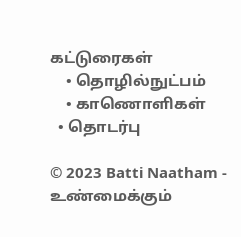கட்டுரைகள்
    • தொழில்நுட்பம்
    • காணொளிகள்
  • தொடர்பு

© 2023 Batti Naatham - உண்மைக்கும்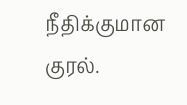நீதிக்குமான குரல்.